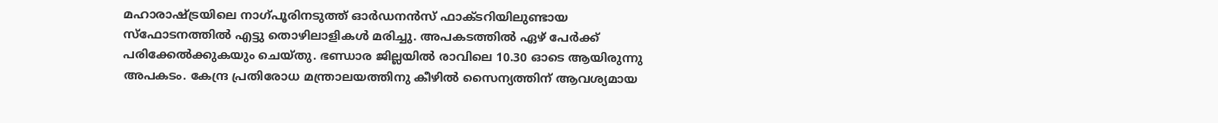മഹാരാഷ്ട്രയിലെ നാഗ്പൂരിനടുത്ത് ഓർഡനൻസ് ഫാക്ടറിയിലുണ്ടായ സ്ഫോടനത്തിൽ എട്ടു തൊഴിലാളികൾ മരിച്ചു. അപകടത്തിൽ ഏഴ് പേർക്ക് പരിക്കേൽക്കുകയും ചെയ്തു. ഭണ്ഡാര ജില്ലയിൽ രാവിലെ 10.30 ഓടെ ആയിരുന്നു അപകടം. കേന്ദ്ര പ്രതിരോധ മന്ത്രാലയത്തിനു കീഴിൽ സൈന്യത്തിന് ആവശ്യമായ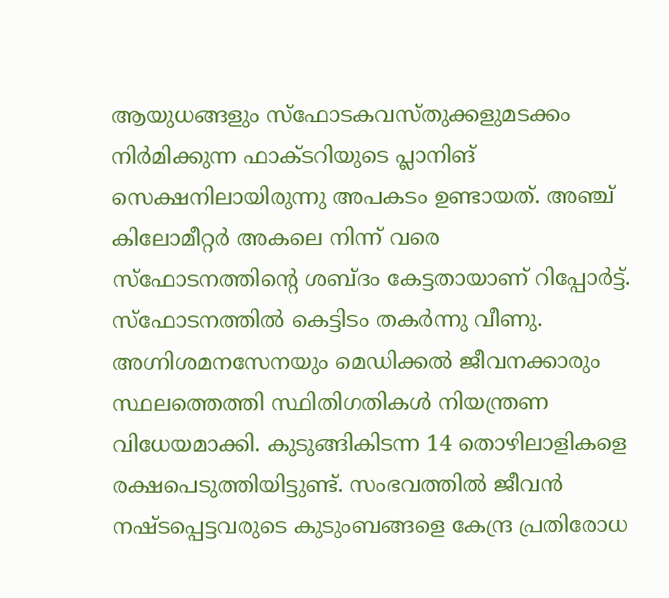ആയുധങ്ങളും സ്ഫോടകവസ്തുക്കളുമടക്കം നിർമിക്കുന്ന ഫാക്ടറിയുടെ പ്ലാനിങ് സെക്ഷനിലായിരുന്നു അപകടം ഉണ്ടായത്. അഞ്ച് കിലോമീറ്റർ അകലെ നിന്ന് വരെ സ്ഫോടനത്തിന്റെ ശബ്ദം കേട്ടതായാണ് റിപ്പോർട്ട്. സ്ഫോടനത്തിൽ കെട്ടിടം തകർന്നു വീണു.
അഗ്നിശമനസേനയും മെഡിക്കൽ ജീവനക്കാരും സ്ഥലത്തെത്തി സ്ഥിതിഗതികൾ നിയന്ത്രണ വിധേയമാക്കി. കുടുങ്ങികിടന്ന 14 തൊഴിലാളികളെ രക്ഷപെടുത്തിയിട്ടുണ്ട്. സംഭവത്തിൽ ജീവൻ നഷ്ടപ്പെട്ടവരുടെ കുടുംബങ്ങളെ കേന്ദ്ര പ്രതിരോധ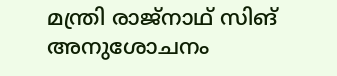മന്ത്രി രാജ്നാഥ് സിങ് അനുശോചനം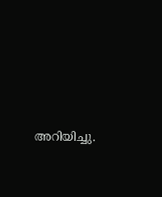അറിയിച്ചു.